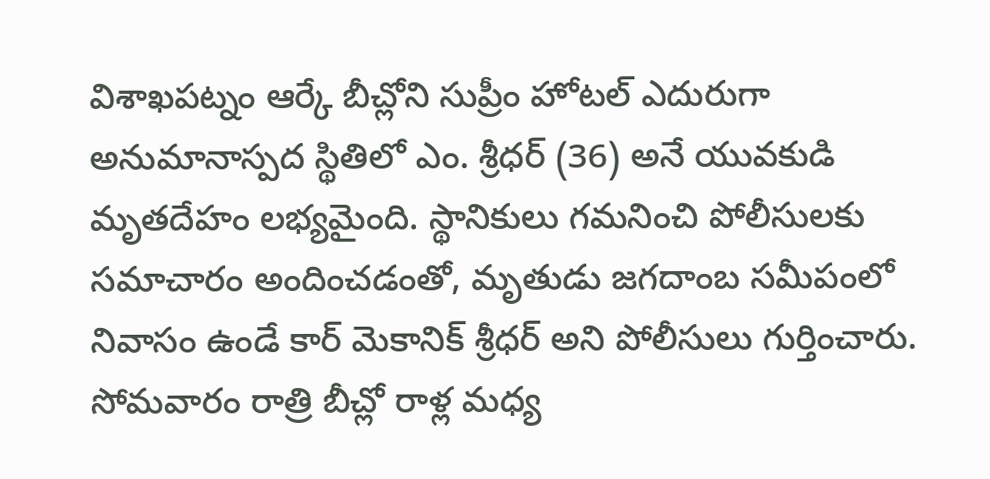విశాఖపట్నం ఆర్కే బీచ్లోని సుప్రీం హోటల్ ఎదురుగా అనుమానాస్పద స్థితిలో ఎం. శ్రీధర్ (36) అనే యువకుడి మృతదేహం లభ్యమైంది. స్థానికులు గమనించి పోలీసులకు సమాచారం అందించడంతో, మృతుడు జగదాంబ సమీపంలో నివాసం ఉండే కార్ మెకానిక్ శ్రీధర్ అని పోలీసులు గుర్తించారు. సోమవారం రాత్రి బీచ్లో రాళ్ల మధ్య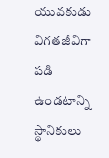యువకుడు విగతజీవిగా పడి ఉండటాన్ని స్థానికులు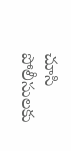చూసి పోలీసులకు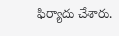ఫిర్యాదు చేశారు.